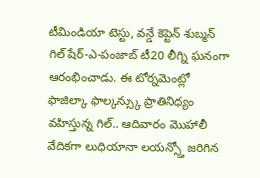టీమిండియా టెస్టు, వన్డే కెప్టెన్ శుబ్మన్ గిల్ షేర్-ఎ-పంజాబ్ టీ20 లీగ్ని ఘనంగా ఆరంభించాడు. ఈ టోర్నమెంట్లో ఫాజిల్కా ఫాల్కన్స్కు ప్రాతినిధ్యం వహిస్తున్న గిల్.. ఆదివారం మొహాలీ వేదికగా లుధియానా లయన్స్తో జరిగిన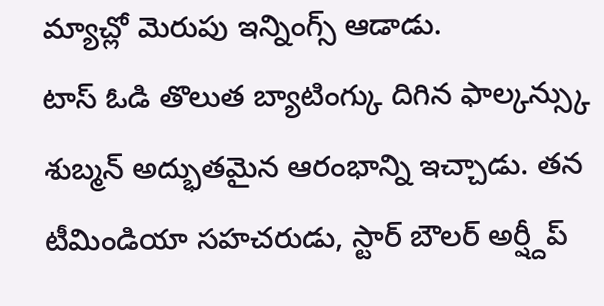మ్యాచ్లో మెరుపు ఇన్నింగ్స్ ఆడాడు.
టాస్ ఓడి తొలుత బ్యాటింగ్కు దిగిన ఫాల్కన్స్కు శుబ్మన్ అద్భుతమైన ఆరంభాన్ని ఇచ్చాడు. తన టీమిండియా సహచరుడు, స్టార్ బౌలర్ అర్ష్దీప్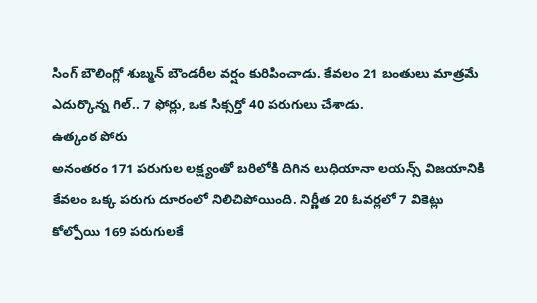సింగ్ బౌలింగ్లో శుబ్మన్ బౌండరీల వర్షం కురిపించాడు. కేవలం 21 బంతులు మాత్రమే ఎదుర్కొన్న గిల్.. 7 ఫోర్లు, ఒక సిక్సర్తో 40 పరుగులు చేశాడు.
ఉత్కంఠ పోరు
అనంతరం 171 పరుగుల లక్ష్యంతో బరిలోకి దిగిన లుధియానా లయన్స్ విజయానికి కేవలం ఒక్క పరుగు దూరంలో నిలిచిపోయింది. నిర్ణీత 20 ఓవర్లలో 7 వికెట్లు కోల్పోయి 169 పరుగులకే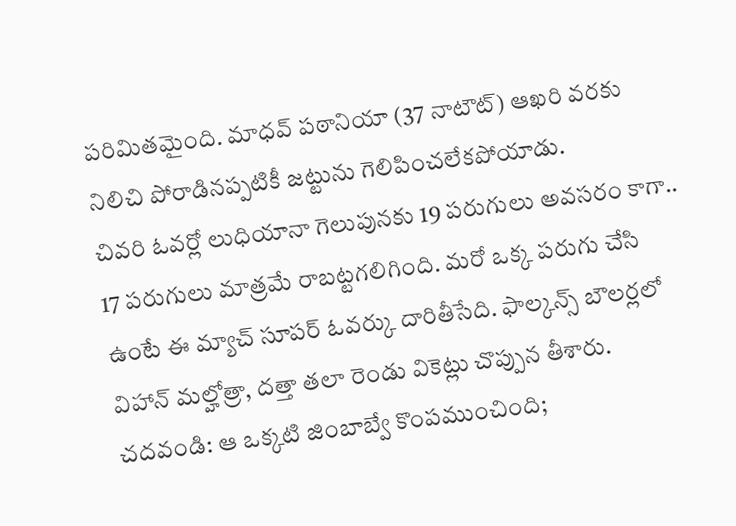పరిమితమైంది. మాధవ్ పఠానియా (37 నాటౌట్) ఆఖరి వరకు నిలిచి పోరాడినప్పటికీ జట్టును గెలిపించలేకపోయాడు.
చివరి ఓవర్లో లుధియానా గెలుపునకు 19 పరుగులు అవసరం కాగా.. 17 పరుగులు మాత్రమే రాబట్టగలిగింది. మరో ఒక్క పరుగు చేసి ఉంటే ఈ మ్యాచ్ సూపర్ ఓవర్కు దారితీసేది. ఫాల్కన్స్ బౌలర్లలో విహాన్ మల్హోత్రా, దత్తా తలా రెండు వికెట్లు చొప్పున తీశారు.
చదవండి: ఆ ఒక్కటి జింబాబ్వే కొంపముంచింది;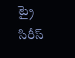ట్రై సిరీస్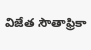విజేత సౌతాఫ్రికా